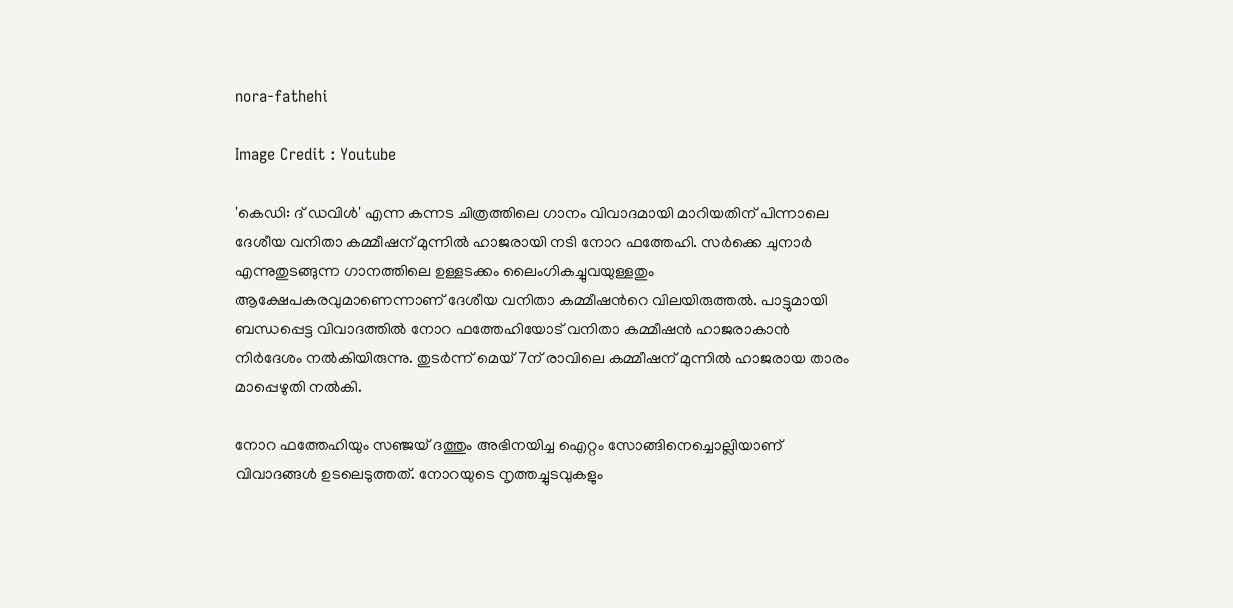nora-fathehi

Image Credit : Youtube

'കെഡി: ദ് ഡവിൾ' എന്ന കന്നട ചിത്രത്തിലെ ഗാനം വിവാദമായി മാറിയതിന് പിന്നാലെ ദേശീയ വനിതാ കമ്മീഷന് മുന്നിൽ ഹാജരായി നടി നോറ ഫത്തേഹി. സർക്കെ ചുനാർ എന്നുതുടങ്ങുന്ന ഗാനത്തിലെ ഉള്ളടക്കം ലൈംഗികച്ചുവയുള്ളതും ആക്ഷേപകരവുമാണെന്നാണ് ദേശീയ വനിതാ കമ്മീഷന്‍റെ വിലയിരുത്തല്‍. പാട്ടുമായി ബന്ധപ്പെട്ട വിവാദത്തില്‍ നോറ ഫത്തേഹിയോട് വനിതാ കമ്മീഷന്‍ ഹാജരാകാന്‍ നിര്‍ദേശം നല്‍കിയിരുന്നു. തുടര്‍ന്ന് മെയ് 7ന് രാവിലെ കമ്മീഷന് മുന്നില്‍ ഹാജരായ താരം മാപ്പെഴുതി നല്‍കി.

നോറ ഫത്തേഹിയും സഞ്ജയ് ദത്തും അഭിനയിച്ച ഐറ്റം സോങ്ങിനെച്ചൊല്ലിയാണ് വിവാദങ്ങള്‍ ഉടലെടുത്തത്. നോറയുടെ നൃത്തച്ചുടവുകളും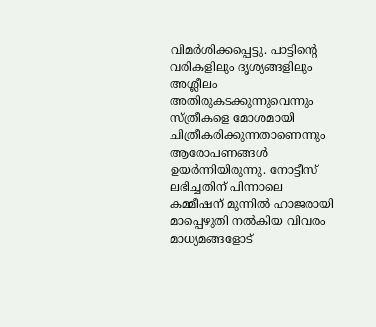വിമര്‍ശിക്കപ്പെട്ടു. പാട്ടിന്‍റെ വരികളിലും ദൃശ്യങ്ങളിലും അശ്ലീലം അതിരുകടക്കുന്നുവെന്നും സ്ത്രീകളെ മോശമായി ചിത്രീകരിക്കുന്നതാണെന്നും ആരോപണങ്ങൾ ഉയർന്നിയിരുന്നു. നോട്ടീസ് ലഭിച്ചതിന് പിന്നാലെ കമ്മീഷന് മുന്നില്‍ ഹാജരായി മാപ്പെഴുതി നല്‍കിയ വിവരം മാധ്യമങ്ങളോട്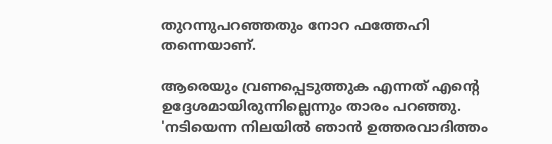തുറന്നുപറഞ്ഞതും നോറ ഫത്തേഹി തന്നെയാണ്.

ആരെയും വ്രണപ്പെടുത്തുക എന്നത് എന്റെ ഉദ്ദേശമായിരുന്നില്ലെന്നും താരം പറഞ്ഞു. 'നടിയെന്ന നിലയിൽ ഞാൻ ഉത്തരവാദിത്തം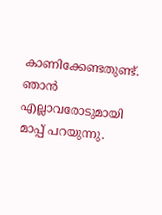കാണിക്കേണ്ടതുണ്ട്. ഞാന്‍ എല്ലാവരോടുമായി മാപ്പ് പറയുന്നു.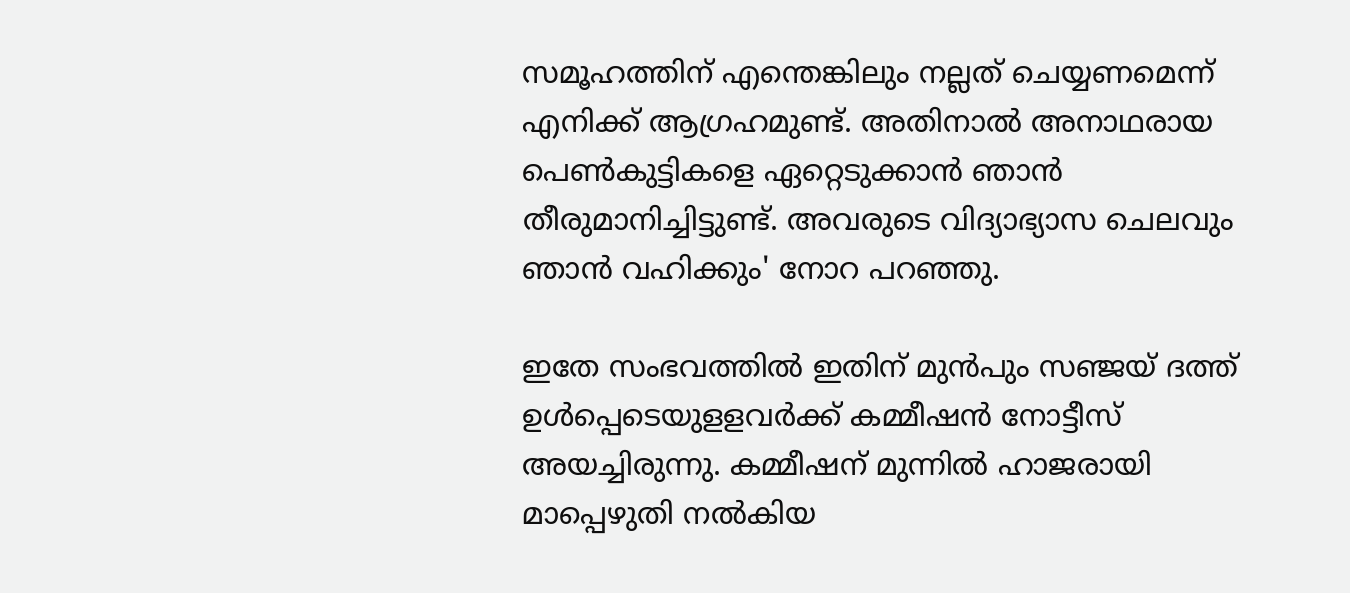സമൂഹത്തിന് എന്തെങ്കിലും നല്ലത് ചെയ്യണമെന്ന് എനിക്ക് ആഗ്രഹമുണ്ട്. അതിനാല്‍ അനാഥരായ പെൺകുട്ടികളെ ഏറ്റെടുക്കാൻ ഞാൻ തീരുമാനിച്ചിട്ടുണ്ട്. അവരുടെ വിദ്യാഭ്യാസ ചെലവും ഞാന്‍ വഹിക്കും' നോറ പറഞ്ഞു.

ഇതേ സംഭവത്തില്‍ ഇതിന് മുന്‍പും സഞ്ജയ് ദത്ത് ഉൾപ്പെടെയുളളവർക്ക് കമ്മീഷൻ നോട്ടീസ് അയച്ചിരുന്നു. കമ്മീഷന് മുന്നില്‍ ഹാജരായി മാപ്പെഴുതി നല്‍കിയ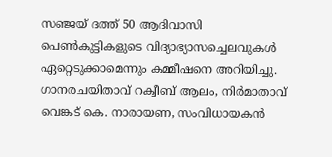സഞ്ജയ് ദത്ത് 50 ആദിവാസി പെൺകുട്ടികളുടെ വിദ്യാഭ്യാസച്ചെലവുകൾ ഏറ്റെടുക്കാമെന്നും കമ്മീഷനെ അറിയിച്ചു. ഗാനരചയിതാവ് റക്വീബ് ആലം, നിർമാതാവ് വെങ്കട് കെ. നാരായണ, സംവിധായകൻ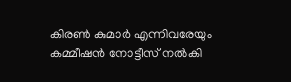കിരൺ കുമാർ എന്നിവരേയും കമ്മീഷൻ നോട്ടീസ് നൽകി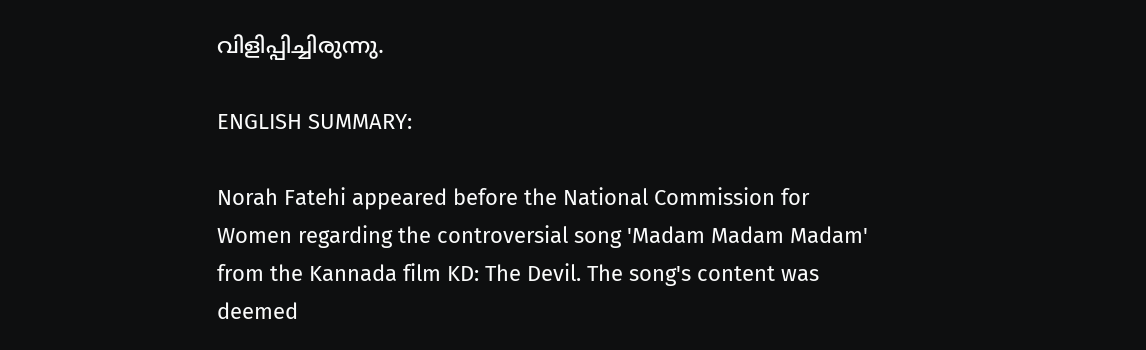വിളിപ്പിച്ചിരുന്നു.

ENGLISH SUMMARY:

Norah Fatehi appeared before the National Commission for Women regarding the controversial song 'Madam Madam Madam' from the Kannada film KD: The Devil. The song's content was deemed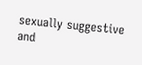sexually suggestive and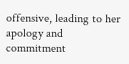offensive, leading to her apology and commitment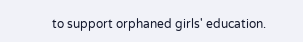to support orphaned girls' education.